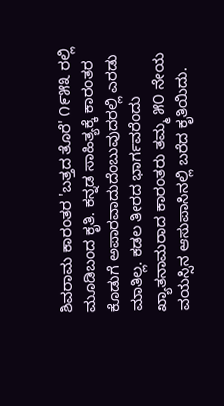ಶಿವರಾಮ ಕಾರಂತರ 'ಬತ್ತದ ತೊರೆ' ೧೯೫೩ ರಲ್ಲಿ ಮೂಡಿಬಂದ ಕೃತಿ. ಕನ್ನಡ ಸಾಹಿತ್ಯಕ್ಕೆ ಕಾರಂತರ ಕೊಡುಗೆ ಅಪಾರವಾದುದೆಂಬುವುದರಲ್ಲಿ ಎರಡು ಮಾತಿಲ್ಲ. ಕಡಲ ತೀರದ ಭಾರ್ಗವರೆಂದು ಖ್ಯಾತನಾಮರಾದ ಕಾರಂತರು ತಮ್ಮ ೫೦ ನೇಯ ವಯಸ್ಸಿನ ಆಸುಪಾಸಿನಲ್ಲಿ ಬರೆದ ಕೃತಿಯಿದು.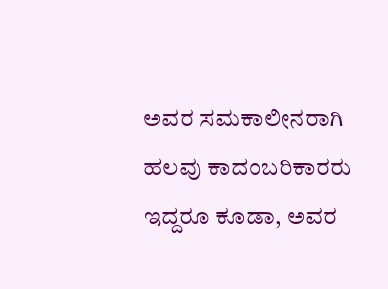ಅವರ ಸಮಕಾಲೀನರಾಗಿ ಹಲವು ಕಾದಂಬರಿಕಾರರು ಇದ್ದರೂ ಕೂಡಾ, ಅವರ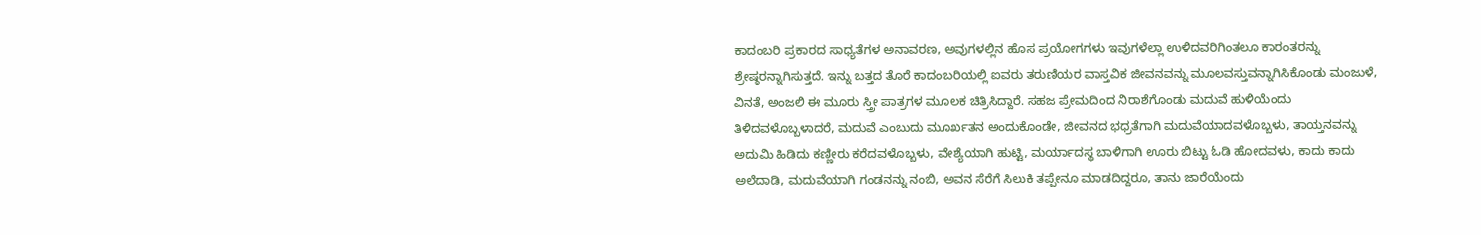ಕಾದಂಬರಿ ಪ್ರಕಾರದ ಸಾಧ್ಯತೆಗಳ ಅನಾವರಣ, ಅವುಗಳಲ್ಲಿನ ಹೊಸ ಪ್ರಯೋಗಗಳು ಇವುಗಳೆಲ್ಲಾ ಉಳಿದವರಿಗಿಂತಲೂ ಕಾರಂತರನ್ನು ಶ್ರೇಷ್ಠರನ್ನಾಗಿಸುತ್ತದೆ. ಇನ್ನು ಬತ್ತದ ತೊರೆ ಕಾದಂಬರಿಯಲ್ಲಿ ಐವರು ತರುಣಿಯರ ವಾಸ್ತವಿಕ ಜೀವನವನ್ನು ಮೂಲವಸ್ತುವನ್ನಾಗಿಸಿಕೊಂಡು ಮಂಜುಳೆ, ವಿನತೆ, ಅಂಜಲಿ ಈ ಮೂರು ಸ್ತ್ರೀ ಪಾತ್ರಗಳ ಮೂಲಕ ಚಿತ್ರಿಸಿದ್ದಾರೆ. ಸಹಜ ಪ್ರೇಮದಿಂದ ನಿರಾಶೆಗೊಂಡು ಮದುವೆ ಹುಳಿಯೆಂದು ತಿಳಿದವಳೊಬ್ಬಳಾದರೆ, ಮದುವೆ ಎಂಬುದು ಮೂರ್ಖತನ ಅಂದುಕೊಂಡೇ, ಜೀವನದ ಭಧ್ರತೆಗಾಗಿ ಮದುವೆಯಾದವಳೊಬ್ಬಳು, ತಾಯ್ತನವನ್ನು ಅದುಮಿ ಹಿಡಿದು ಕಣ್ಣೀರು ಕರೆದವಳೊಬ್ಬಳು, ವೇಶ್ಯೆಯಾಗಿ ಹುಟ್ಟಿ, ಮರ್ಯಾದಸ್ಥ ಬಾಳಿಗಾಗಿ ಊರು ಬಿಟ್ಟು ಓಡಿ ಹೋದವಳು, ಕಾದು ಕಾದು ಅಲೆದಾಡಿ, ಮದುವೆಯಾಗಿ ಗಂಡನನ್ನು ನಂಬಿ, ಅವನ ಸೆರೆಗೆ ಸಿಲುಕಿ ತಪ್ಪೇನೂ ಮಾಡದಿದ್ದರೂ, ತಾನು ಜಾರೆಯೆಂದು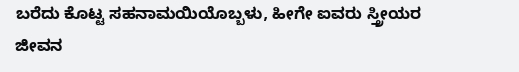ಬರೆದು ಕೊಟ್ಟ ಸಹನಾಮಯಿಯೊಬ್ಬಳು, ಹೀಗೇ ಐವರು ಸ್ತ್ರೀಯರ ಜೀವನ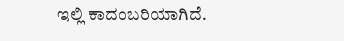ಇಲ್ಲಿ ಕಾದಂಬರಿಯಾಗಿದೆ.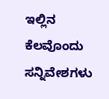ಇಲ್ಲಿನ ಕೆಲವೊಂದು ಸನ್ನಿವೇಶಗಳು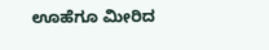ಊಹೆಗೂ ಮೀರಿದ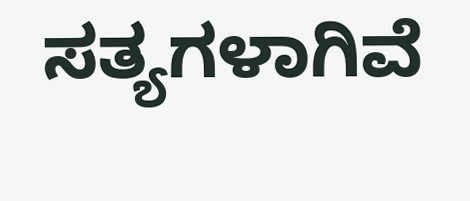ಸತ್ಯಗಳಾಗಿವೆ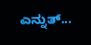ಎನ್ನುತ್...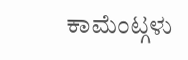ಕಾಮೆಂಟ್ಗಳು